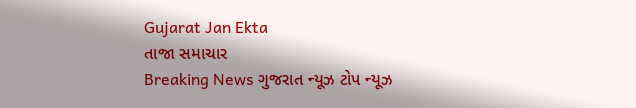Gujarat Jan Ekta
તાજા સમાચાર
Breaking News ગુજરાત ન્યૂઝ ટોપ ન્યૂઝ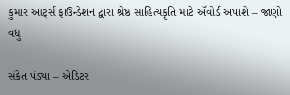કુમાર આર્ટ્સ ફાઉન્ડેશન દ્વારા શ્રેષ્ઠ સાહિત્યકૃતિ માટે ઍવોર્ડ અપાશે – જાણો વધુ

સંકેત પંડ્યા – એડિટર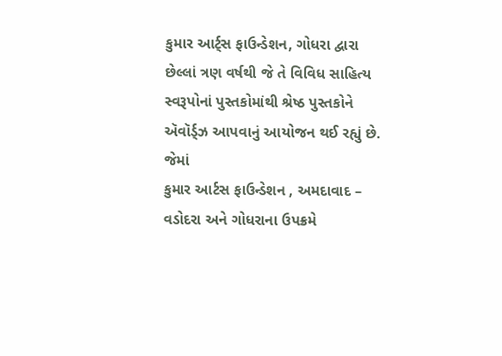કુમાર આર્ટ્સ ફાઉન્ડેશન, ગોધરા દ્વારા છેલ્લાં ત્રણ વર્ષથી જે તે વિવિધ સાહિત્ય સ્વરૂપોનાં પુસ્તકોમાંથી શ્રેષ્ઠ પુસ્તકોને ઍવૉર્ડ્ઝ આપવાનું આયોજન થઈ રહ્યું છે. જેમાં
કુમાર આર્ટસ ફાઉન્ડેશન , અમદાવાદ – વડોદરા અને ગોધરાના ઉપક્રમે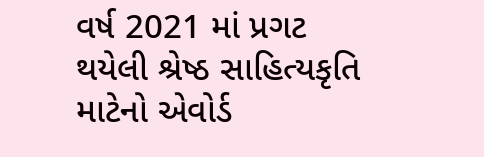વર્ષ 2021 માં પ્રગટ થયેલી શ્રેષ્ઠ સાહિત્યકૃતિ માટેનો એવોર્ડ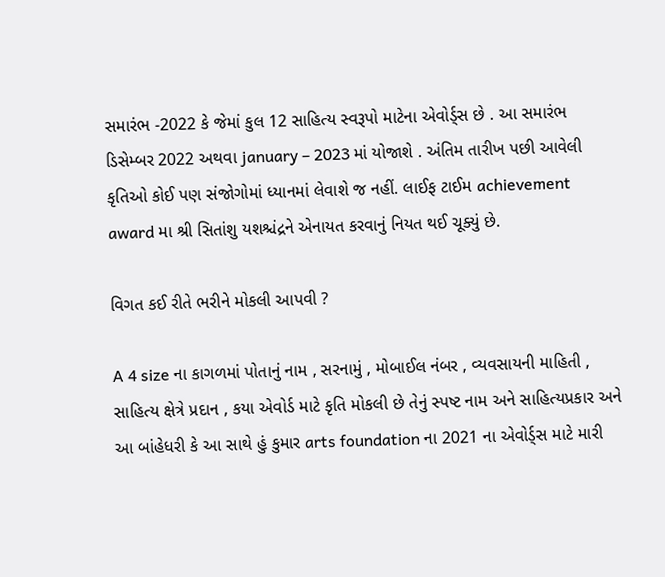સમારંભ -2022 કે જેમાં કુલ 12 સાહિત્ય સ્વરૂપો માટેના એવોર્ડ્સ છે . આ સમારંભ ડિસેમ્બર 2022 અથવા january – 2023 માં યોજાશે . અંતિમ તારીખ પછી આવેલી કૃતિઓ કોઈ પણ સંજોગોમાં ધ્યાનમાં લેવાશે જ નહીં. લાઈફ ટાઈમ achievement award મા શ્રી સિતાંશુ યશશ્ચંદ્રને એનાયત કરવાનું નિયત થઈ ચૂક્યું છે.

વિગત કઈ રીતે ભરીને મોકલી આપવી ?

A 4 size ના કાગળમાં પોતાનું નામ , સરનામું , મોબાઈલ નંબર , વ્યવસાયની માહિતી , સાહિત્ય ક્ષેત્રે પ્રદાન , કયા એવોર્ડ માટે કૃતિ મોકલી છે તેનું સ્પષ્ટ નામ અને સાહિત્યપ્રકાર અને આ બાંહેધરી કે આ સાથે હું કુમાર arts foundation ના 2021 ના એવોર્ડ્સ માટે મારી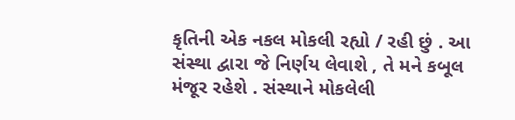કૃતિની એક નકલ મોકલી રહ્યો / રહી છું . આ સંસ્થા દ્વારા જે નિર્ણય લેવાશે , તે મને કબૂલ મંજૂર રહેશે . સંસ્થાને મોકલેલી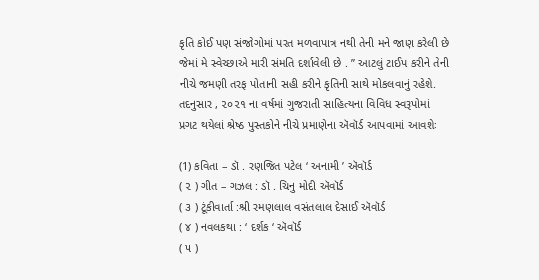કૃતિ કોઈ પણ સંજોગોમાં પરત મળવાપાત્ર નથી તેની મને જાણ કરેલી છે જેમાં મે સ્વેચ્છાએ મારી સંમતિ દર્શાવેલી છે . ” આટલું ટાઈપ કરીને તેની નીચે જમણી તરફ પોતાની સહી કરીને કૃતિની સાથે મોકલવાનું રહેશે. તદનુસાર , ૨૦૨૧ ના વર્ષમાં ગુજરાતી સાહિત્યના વિવિધ સ્વરૂપોમાં પ્રગટ થયેલાં શ્રેષ્ઠ પુસ્તકોને નીચે પ્રમાણેના ઍવૉર્ડ આપવામાં આવશેઃ

(1) કવિતા – ડૉ . રણજિત પટેલ ‘ અનામી ’ ઍવૉર્ડ
( ૨ ) ગીત – ગઝલ : ડૉ . ચિનુ મોદી ઍવૉર્ડ
( ૩ ) ટૂંકીવાર્તા :શ્રી રમણલાલ વસંતલાલ દેસાઈ ઍવૉર્ડ
( ૪ ) નવલકથા : ‘ દર્શક ‘ ઍવૉર્ડ
( ૫ )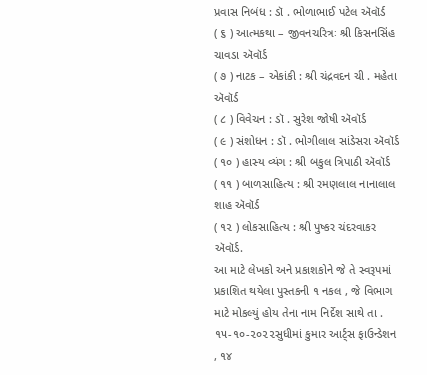પ્રવાસ નિબંધ : ડૉ . ભોળાભાઈ પટેલ ઍવૉર્ડ
( ૬ ) આત્મકથા – જીવનચરિત્રઃ શ્રી કિસનસિંહ ચાવડા ઍવૉર્ડ
( ૭ ) નાટક – એકાંકી : શ્રી ચંદ્રવદન ચી . મહેતા ઍવૉર્ડ
( ૮ ) વિવેચન : ડૉ . સુરેશ જોષી ઍવૉર્ડ
( ૯ ) સંશોધન : ડૉ . ભોગીલાલ સાંડેસરા ઍવૉર્ડ
( ૧૦ ) હાસ્ય વ્યંગ : શ્રી બકુલ ત્રિપાઠી ઍવૉર્ડ
( ૧૧ ) બાળસાહિત્ય : શ્રી રમણલાલ નાનાલાલ શાહ ઍવૉર્ડ
( ૧૨ ) લોકસાહિત્ય : શ્રી પુષ્કર ચંદરવાકર ઍવૉર્ડ.
આ માટે લેખકો અને પ્રકાશકોને જે તે સ્વરૂપમાં પ્રકાશિત થયેલા પુસ્તકની ૧ નકલ , જે વિભાગ માટે મોકલ્યું હોય તેના નામ નિર્દેશ સાથે તા . ૧૫-૧૦-૨૦૨૨સુધીમાં કુમાર આર્ટ્સ ફાઉન્ડેશન , ૧૪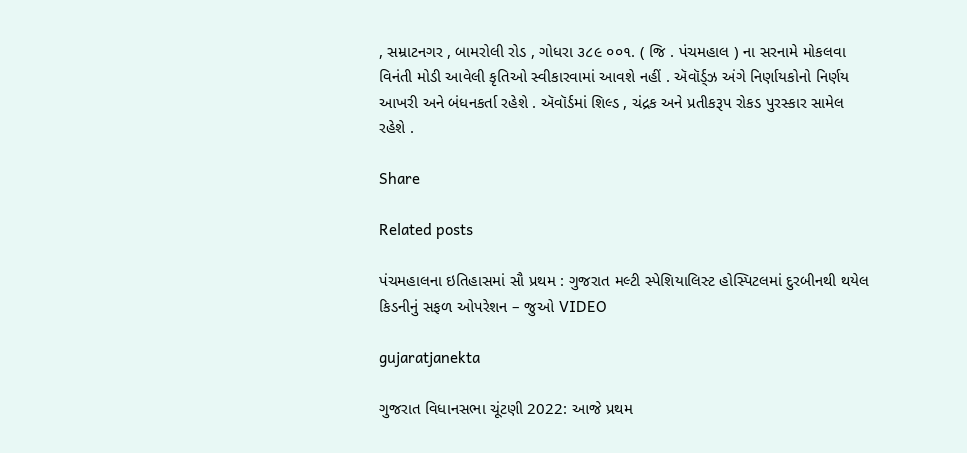, સમ્રાટનગર , બામરોલી રોડ , ગોધરા ૩૮૯ ૦૦૧. ( જિ . પંચમહાલ ) ના સરનામે મોકલવા વિનંતી મોડી આવેલી કૃતિઓ સ્વીકારવામાં આવશે નહીં . ઍવૉર્ડ્ઝ અંગે નિર્ણાયકોનો નિર્ણય આખરી અને બંધનકર્તા રહેશે . ઍવૉર્ડમાં શિલ્ડ , ચંદ્રક અને પ્રતીકરૂપ રોકડ પુરસ્કાર સામેલ રહેશે .

Share

Related posts

પંચમહાલના ઇતિહાસમાં સૌ પ્રથમ : ગુજરાત મલ્ટી સ્પેશિયાલિસ્ટ હોસ્પિટલમાં દુરબીનથી થયેલ કિડનીનું સફળ ઓપરેશન – જુઓ VIDEO

gujaratjanekta

ગુજરાત વિધાનસભા ચૂંટણી 2022: આજે પ્રથમ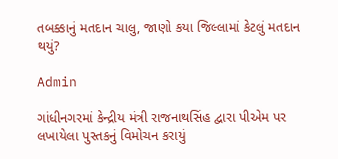તબક્કાનું મતદાન ચાલુ, જાણો કયા જિલ્લામાં કેટલું મતદાન થયું?

Admin

ગાંધીનગરમાં કેન્દ્રીય મંત્રી રાજનાથસિંહ દ્વારા પીએમ પર લખાયેલા પુસ્તકનું વિમોચન કરાયું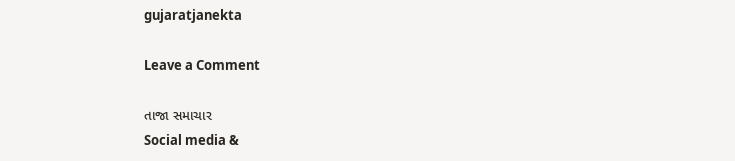gujaratjanekta

Leave a Comment

તાજા સમાચાર
Social media &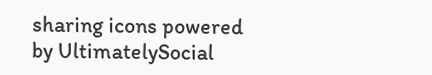sharing icons powered by UltimatelySocial